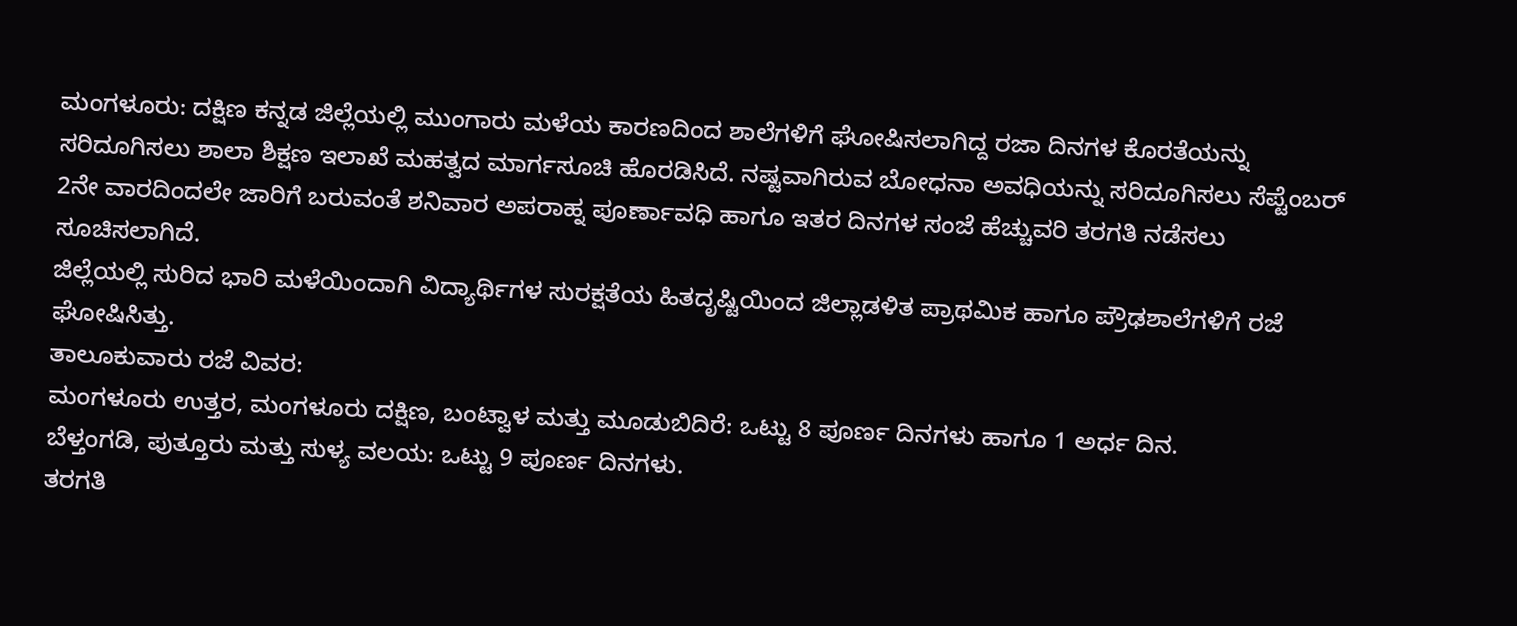ಮಂಗಳೂರು: ದಕ್ಷಿಣ ಕನ್ನಡ ಜಿಲ್ಲೆಯಲ್ಲಿ ಮುಂಗಾರು ಮಳೆಯ ಕಾರಣದಿಂದ ಶಾಲೆಗಳಿಗೆ ಘೋಷಿಸಲಾಗಿದ್ದ ರಜಾ ದಿನಗಳ ಕೊರತೆಯನ್ನು ಸರಿದೂಗಿಸಲು ಶಾಲಾ ಶಿಕ್ಷಣ ಇಲಾಖೆ ಮಹತ್ವದ ಮಾರ್ಗಸೂಚಿ ಹೊರಡಿಸಿದೆ. ನಷ್ಟವಾಗಿರುವ ಬೋಧನಾ ಅವಧಿಯನ್ನು ಸರಿದೂಗಿಸಲು ಸೆಪ್ಟೆಂಬರ್ 2ನೇ ವಾರದಿಂದಲೇ ಜಾರಿಗೆ ಬರುವಂತೆ ಶನಿವಾರ ಅಪರಾಹ್ನ ಪೂರ್ಣಾವಧಿ ಹಾಗೂ ಇತರ ದಿನಗಳ ಸಂಜೆ ಹೆಚ್ಚುವರಿ ತರಗತಿ ನಡೆಸಲು ಸೂಚಿಸಲಾಗಿದೆ.
ಜಿಲ್ಲೆಯಲ್ಲಿ ಸುರಿದ ಭಾರಿ ಮಳೆಯಿಂದಾಗಿ ವಿದ್ಯಾರ್ಥಿಗಳ ಸುರಕ್ಷತೆಯ ಹಿತದೃಷ್ಟಿಯಿಂದ ಜಿಲ್ಲಾಡಳಿತ ಪ್ರಾಥಮಿಕ ಹಾಗೂ ಪ್ರೌಢಶಾಲೆಗಳಿಗೆ ರಜೆ ಘೋಷಿಸಿತ್ತು.
ತಾಲೂಕುವಾರು ರಜೆ ವಿವರ:
ಮಂಗಳೂರು ಉತ್ತರ, ಮಂಗಳೂರು ದಕ್ಷಿಣ, ಬಂಟ್ವಾಳ ಮತ್ತು ಮೂಡುಬಿದಿರೆ: ಒಟ್ಟು 8 ಪೂರ್ಣ ದಿನಗಳು ಹಾಗೂ 1 ಅರ್ಧ ದಿನ.
ಬೆಳ್ತಂಗಡಿ, ಪುತ್ತೂರು ಮತ್ತು ಸುಳ್ಯ ವಲಯ: ಒಟ್ಟು 9 ಪೂರ್ಣ ದಿನಗಳು.
ತರಗತಿ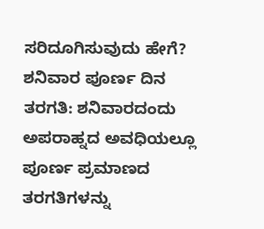ಸರಿದೂಗಿಸುವುದು ಹೇಗೆ?
ಶನಿವಾರ ಪೂರ್ಣ ದಿನ ತರಗತಿ: ಶನಿವಾರದಂದು ಅಪರಾಹ್ನದ ಅವಧಿಯಲ್ಲೂ ಪೂರ್ಣ ಪ್ರಮಾಣದ ತರಗತಿಗಳನ್ನು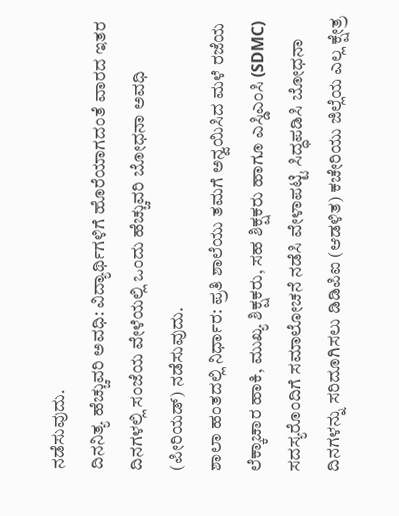ನಡೆಸುವುದು.
ದಿನನಿತ್ಯ ಹೆಚ್ಚುವರಿ ಅವಧಿ: ವಿದ್ಯಾರ್ಥಿಗಳಿಗೆ ಹೊರೆಯಾಗದಂತೆ ವಾರದ ಇತರ ದಿನಗಳಲ್ಲಿ ಸಂಜೆಯ ವೇಳೆಯಲ್ಲಿ ಒಂದು ಹೆಚ್ಚುವರಿ ಬೋಧನಾ ಅವಧಿ (ಪೀರಿಯಡ್) ನಡೆಸುವುದು.
ಶಾಲಾ ಹಂತದಲ್ಲಿ ನಿರ್ಧಾರ: ಪ್ರತಿ ಶಾಲೆಯು ತಮಗೆ ಅನ್ವಯಿಸಿದ ಮಳೆ ರಜೆಯ ಲೆಕ್ಕಾಚಾರ ಹಾಕಿ, ಮುಖ್ಯ ಶಿಕ್ಷಕರು, ಸಹ ಶಿಕ್ಷಕರು ಹಾಗೂ ಎಸ್ಡಿಎಂಸಿ (SDMC) ಸದಸ್ಯರೊಂದಿಗೆ ಸಮಾಲೋಚನೆ ನಡೆಸಿ ವೇಳಾಪಟ್ಟಿ ಸಿದ್ಧಪಡಿಸಿ ಬೋಧನಾ ದಿನಗಳನ್ನು ಸರಿದೂಗಿಸಲು ಡಿಡಿಪಿಐ (ಆಡಳಿತ) ಕಚೇರಿಯು ಜಿಲ್ಲೆಯ ಎಲ್ಲ ಕ್ಷೇತ್ರ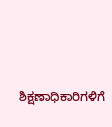ಶಿಕ್ಷಣಾಧಿಕಾರಿಗಳಿಗೆ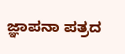ಜ್ಞಾಪನಾ ಪತ್ರದ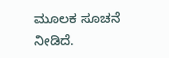ಮೂಲಕ ಸೂಚನೆ ನೀಡಿದೆ.